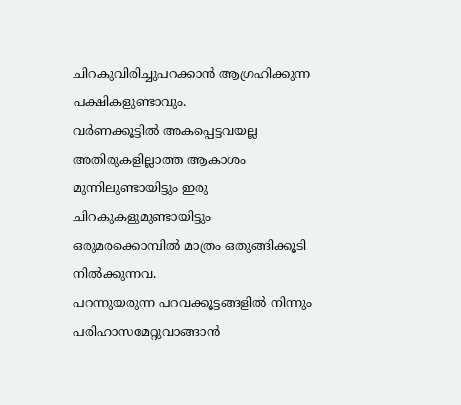ചിറകുവിരിച്ചുപറക്കാൻ ആഗ്രഹിക്കുന്ന പക്ഷികളുണ്ടാവും.
വർണക്കൂട്ടിൽ അകപ്പെട്ടവയല്ല അതിരുകളില്ലാത്ത ആകാശം മുന്നിലുണ്ടായിട്ടും ഇരു ചിറകുകളുമുണ്ടായിട്ടും
ഒരുമരക്കൊമ്പിൽ മാത്രം ഒതുങ്ങിക്കൂടി നിൽക്കുന്നവ.
പറന്നുയരുന്ന പറവക്കൂട്ടങ്ങളിൽ നിന്നും പരിഹാസമേറ്റുവാങ്ങാൻ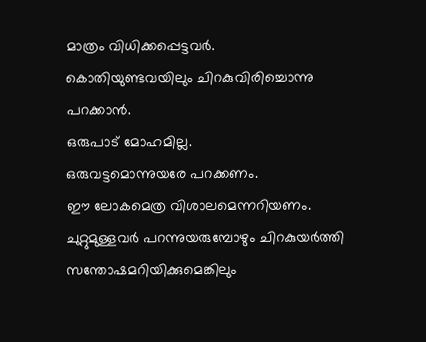മാത്രം വിധിക്കപ്പെട്ടവർ.
കൊതിയുണ്ടവയിലും ചിറകുവിരിച്ചൊന്നു പറക്കാൻ.
ഒരുപാട് മോഹമില്ല.
ഒരുവട്ടമൊന്നുയരേ പറക്കണം.
ഈ ലോകമെത്ര വിശാലമെന്നറിയണം.
ചുറ്റുമുള്ളവർ പറന്നുയരുമ്പോഴും ചിറകുയർത്തി സന്തോഷമറിയിക്കുമെങ്കിലും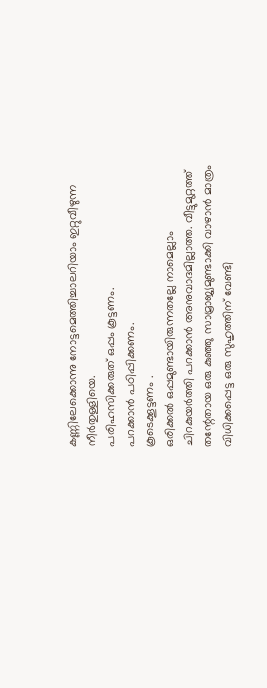കണ്ണിലേക്കൊന്നു നോട്ടമെത്തിച്ചാലറിയാം ഇറ്റുവീഴുന്ന നീർതുള്ളിയെ.
പരിഹസിക്കരുത് ഒപ്പം കൂട്ടണം.
പറക്കാൻ പഠിപ്പിക്കണം.
കൂടെക്കൂട്ടണം .
ഒരിക്കൽ ഒപ്പമുണ്ടായിരുന്നതല്ലേ നാമെല്ലാം
ചിറകുയർത്തി പറക്കാൻ അനുവാദമില്ലാത്ത. വീട്ടുമുറ്റത്ത് തന്റേതായ ഒരു കുഞ്ഞു സാമ്രാജ്യമുണ്ടാക്കി വാഴാൻ മാത്രം വിധിക്കപ്പെട്ട ഒരു സുഹൃത്തിന് വേണ്ടി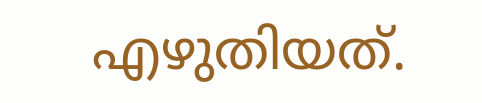എഴുതിയത്.